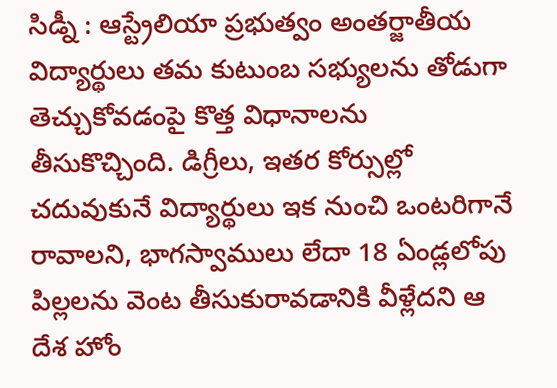సిడ్నీ : ఆస్ట్రేలియా ప్రభుత్వం అంతర్జాతీయ విద్యార్థులు తమ కుటుంబ సభ్యులను తోడుగా తెచ్చుకోవడంపై కొత్త విధానాలను తీసుకొచ్చింది. డిగ్రీలు, ఇతర కోర్సుల్లో చదువుకునే విద్యార్థులు ఇక నుంచి ఒంటరిగానే రావాలని, భాగస్వాములు లేదా 18 ఏండ్లలోపు పిల్లలను వెంట తీసుకురావడానికి వీళ్లేదని ఆ దేశ హోం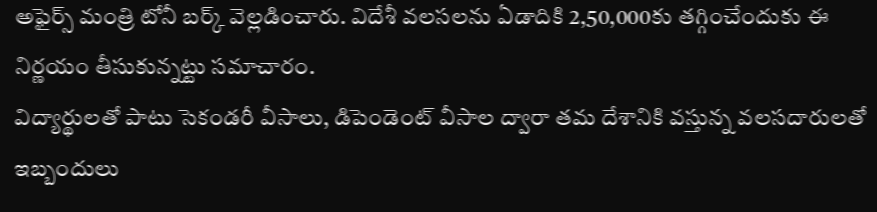అఫైర్స్ మంత్రి టోనీ బర్క్ వెల్లడించారు. విదేశీ వలసలను ఏడాదికి 2,50,000కు తగ్గించేందుకు ఈ నిర్ణయం తీసుకున్నట్టు సమాచారం.
విద్యార్థులతో పాటు సెకండరీ వీసాలు, డిపెండెంట్ వీసాల ద్వారా తమ దేశానికి వస్తున్న వలసదారులతో ఇబ్బందులు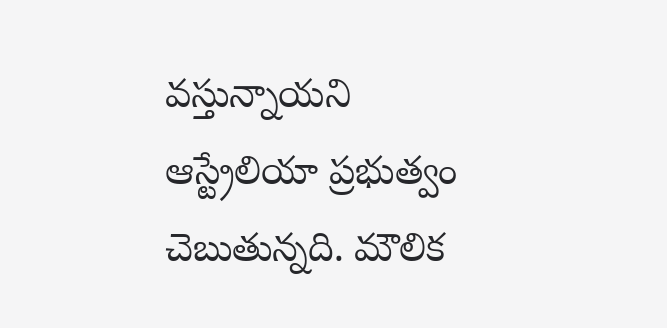వస్తున్నాయని ఆస్ట్రేలియా ప్రభుత్వం చెబుతున్నది. మౌలిక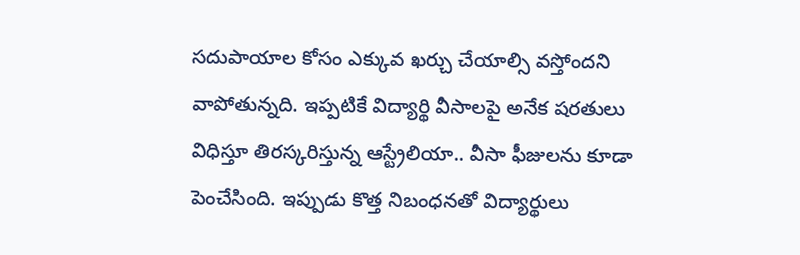సదుపాయాల కోసం ఎక్కువ ఖర్చు చేయాల్సి వస్తోందని వాపోతున్నది. ఇప్పటికే విద్యార్థి వీసాలపై అనేక షరతులు విధిస్తూ తిరస్కరిస్తున్న ఆస్ట్రేలియా.. వీసా ఫీజులను కూడా పెంచేసింది. ఇప్పుడు కొత్త నిబంధనతో విద్యార్థులు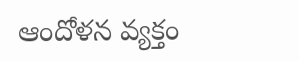ఆందోళన వ్యక్తం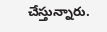చేస్తున్నారు.